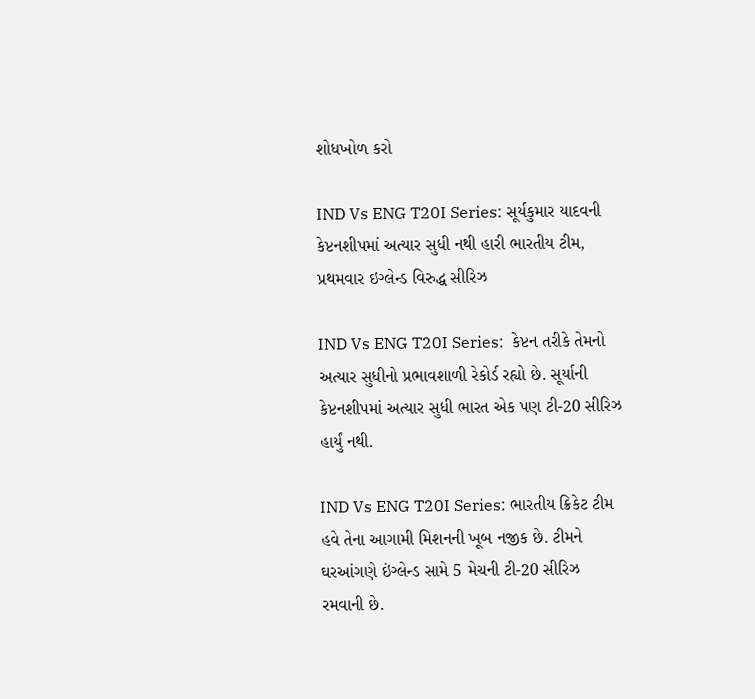શોધખોળ કરો

IND Vs ENG T20I Series: સૂર્યકુમાર યાદવની કેપ્ટનશીપમાં અત્યાર સુધી નથી હારી ભારતીય ટીમ, પ્રથમવાર ઇગ્લેન્ડ વિરુદ્ધ સીરિઝ

IND Vs ENG T20I Series:  કેપ્ટન તરીકે તેમનો અત્યાર સુધીનો પ્રભાવશાળી રેકોર્ડ રહ્યો છે. સૂર્યાની કેપ્ટનશીપમાં અત્યાર સુધી ભારત એક પણ ટી-20 સીરિઝ હાર્યું નથી.

IND Vs ENG T20I Series: ભારતીય ક્રિકેટ ટીમ હવે તેના આગામી મિશનની ખૂબ નજીક છે. ટીમને ઘરઆંગણે ઇંગ્લેન્ડ સામે 5 મેચની ટી-20 સીરિઝ રમવાની છે.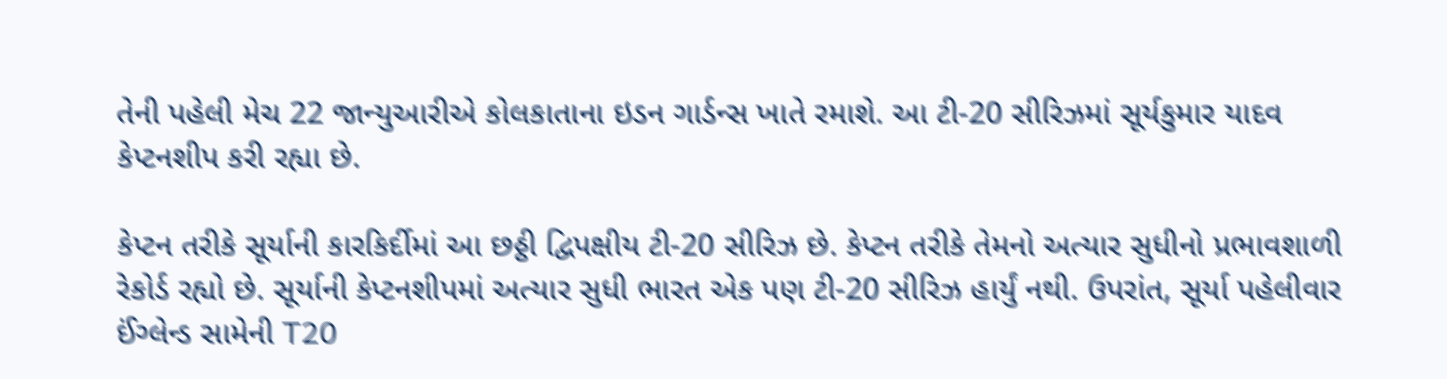તેની પહેલી મેચ 22 જાન્યુઆરીએ કોલકાતાના ઇડન ગાર્ડન્સ ખાતે રમાશે. આ ટી-20 સીરિઝમાં સૂર્યકુમાર યાદવ કેપ્ટનશીપ કરી રહ્યા છે.

કેપ્ટન તરીકે સૂર્યાની કારકિર્દીમાં આ છઠ્ઠી દ્વિપક્ષીય ટી-20 સીરિઝ છે. કેપ્ટન તરીકે તેમનો અત્યાર સુધીનો પ્રભાવશાળી રેકોર્ડ રહ્યો છે. સૂર્યાની કેપ્ટનશીપમાં અત્યાર સુધી ભારત એક પણ ટી-20 સીરિઝ હાર્યું નથી. ઉપરાંત, સૂર્યા પહેલીવાર ઈંગ્લેન્ડ સામેની T20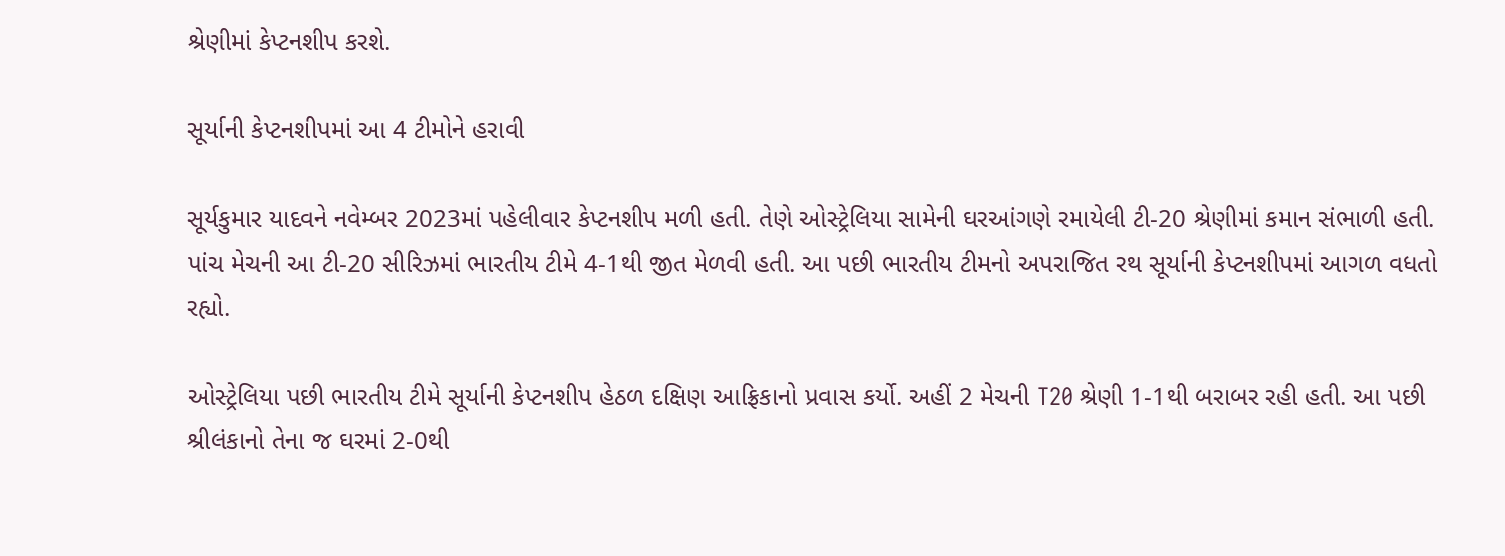શ્રેણીમાં કેપ્ટનશીપ કરશે.

સૂર્યાની કેપ્ટનશીપમાં આ 4 ટીમોને હરાવી

સૂર્યકુમાર યાદવને નવેમ્બર 2023માં પહેલીવાર કેપ્ટનશીપ મળી હતી. તેણે ઓસ્ટ્રેલિયા સામેની ઘરઆંગણે રમાયેલી ટી-20 શ્રેણીમાં કમાન સંભાળી હતી. પાંચ મેચની આ ટી-20 સીરિઝમાં ભારતીય ટીમે 4-1થી જીત મેળવી હતી. આ પછી ભારતીય ટીમનો અપરાજિત રથ સૂર્યાની કેપ્ટનશીપમાં આગળ વધતો રહ્યો.

ઓસ્ટ્રેલિયા પછી ભારતીય ટીમે સૂર્યાની કેપ્ટનશીપ હેઠળ દક્ષિણ આફ્રિકાનો પ્રવાસ કર્યો. અહીં 2 મેચની T20 શ્રેણી 1-1થી બરાબર રહી હતી. આ પછી શ્રીલંકાનો તેના જ ઘરમાં 2-0થી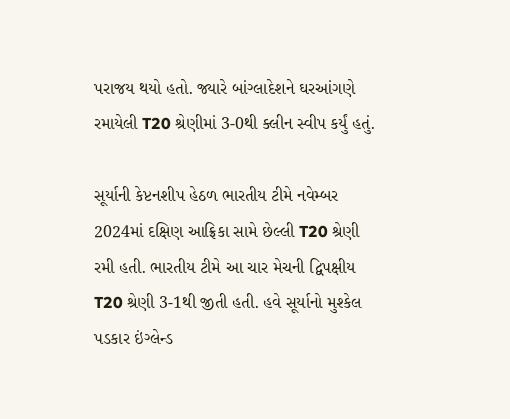પરાજય થયો હતો. જ્યારે બાંગ્લાદેશને ઘરઆંગણે રમાયેલી T20 શ્રેણીમાં 3-0થી ક્લીન સ્વીપ કર્યું હતું.

સૂર્યાની કેપ્ટનશીપ હેઠળ ભારતીય ટીમે નવેમ્બર 2024માં દક્ષિણ આફ્રિકા સામે છેલ્લી T20 શ્રેણી રમી હતી. ભારતીય ટીમે આ ચાર મેચની દ્વિપક્ષીય T20 શ્રેણી 3-1થી જીતી હતી. હવે સૂર્યાનો મુશ્કેલ પડકાર ઇંગ્લેન્ડ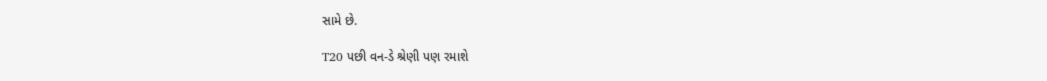સામે છે.

T20 પછી વન-ડે શ્રેણી પણ રમાશે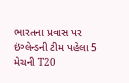ભારતના પ્રવાસ પર ઇંગ્લેન્ડની ટીમ પહેલા 5 મેચની T20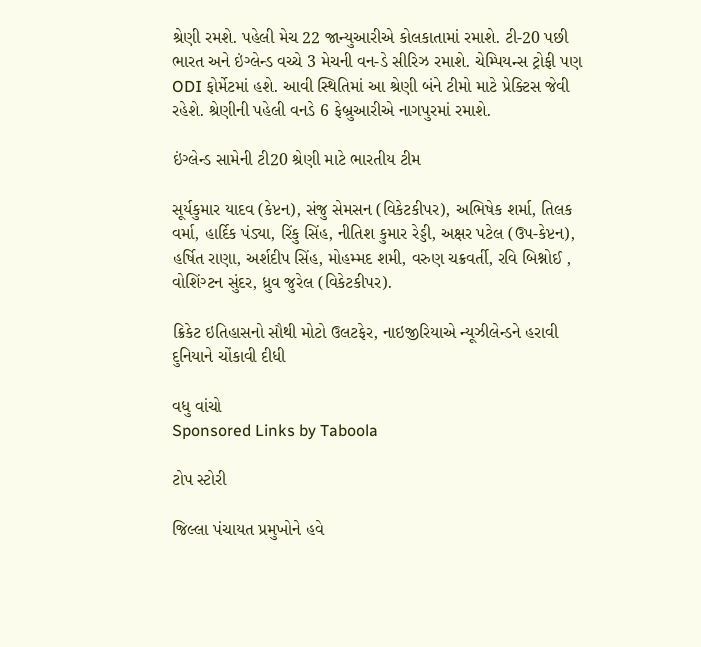શ્રેણી રમશે. પહેલી મેચ 22 જાન્યુઆરીએ કોલકાતામાં રમાશે. ટી-20 પછી ભારત અને ઇંગ્લેન્ડ વચ્ચે 3 મેચની વન-ડે સીરિઝ રમાશે. ચેમ્પિયન્સ ટ્રોફી પણ ODI ફોર્મેટમાં હશે. આવી સ્થિતિમાં આ શ્રેણી બંને ટીમો માટે પ્રેક્ટિસ જેવી રહેશે. શ્રેણીની પહેલી વનડે 6 ફેબ્રુઆરીએ નાગપુરમાં રમાશે.

ઇંગ્લેન્ડ સામેની ટી20 શ્રેણી માટે ભારતીય ટીમ

સૂર્યકુમાર યાદવ (કેપ્ટન), સંજુ સેમસન (વિકેટકીપર), અભિષેક શર્મા, તિલક વર્મા, હાર્દિક પંડ્યા, રિંકુ સિંહ, નીતિશ કુમાર રેડ્ડી, અક્ષર પટેલ (ઉપ-કેપ્ટન), હર્ષિત રાણા, અર્શદીપ સિંહ, મોહમ્મદ શમી, વરુણ ચક્રવર્તી, રવિ બિશ્નોઈ , વોશિંગ્ટન સુંદર, ધ્રુવ જુરેલ (વિકેટકીપર).

ક્રિકેટ ઇતિહાસનો સૌથી મોટો ઉલટફેર, નાઇજીરિયાએ ન્યૂઝીલેન્ડને હરાવી દુનિયાને ચોંકાવી દીધી

વધુ વાંચો
Sponsored Links by Taboola

ટોપ સ્ટોરી

જિલ્લા પંચાયત પ્રમુખોને હવે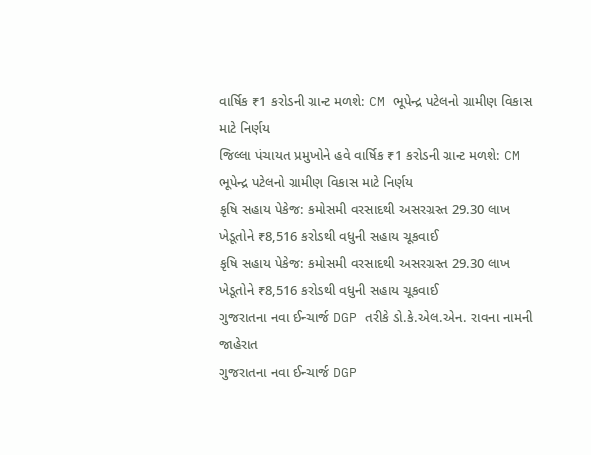વાર્ષિક ₹1 કરોડની ગ્રાન્ટ મળશે: CM ભૂપેન્દ્ર પટેલનો ગ્રામીણ વિકાસ માટે નિર્ણય
જિલ્લા પંચાયત પ્રમુખોને હવે વાર્ષિક ₹1 કરોડની ગ્રાન્ટ મળશે: CM ભૂપેન્દ્ર પટેલનો ગ્રામીણ વિકાસ માટે નિર્ણય
કૃષિ સહાય પેકેજ: કમોસમી વરસાદથી અસરગ્રસ્ત 29.30 લાખ ખેડૂતોને ₹8,516 કરોડથી વધુની સહાય ચૂકવાઈ
કૃષિ સહાય પેકેજ: કમોસમી વરસાદથી અસરગ્રસ્ત 29.30 લાખ ખેડૂતોને ₹8,516 કરોડથી વધુની સહાય ચૂકવાઈ
ગુજરાતના નવા ઈન્ચાર્જ DGP તરીકે ડો.કે.એલ.એન. રાવના નામની જાહેરાત
ગુજરાતના નવા ઈન્ચાર્જ DGP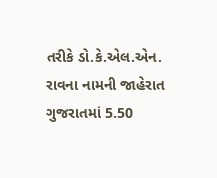તરીકે ડો.કે.એલ.એન. રાવના નામની જાહેરાત
ગુજરાતમાં 5.50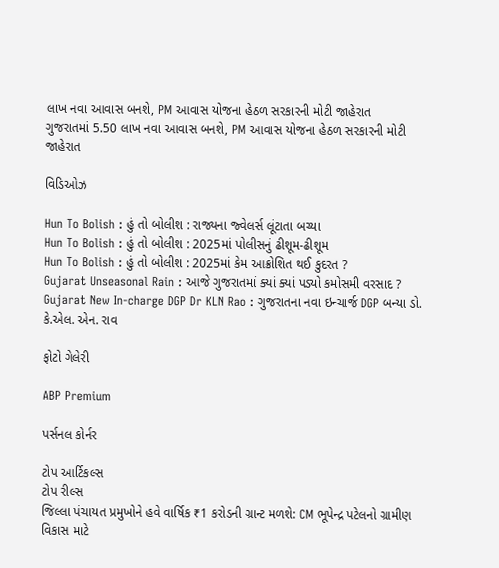લાખ નવા આવાસ બનશે, PM આવાસ યોજના હેઠળ સરકારની મોટી જાહેરાત
ગુજરાતમાં 5.50 લાખ નવા આવાસ બનશે, PM આવાસ યોજના હેઠળ સરકારની મોટી જાહેરાત

વિડિઓઝ

Hun To Bolish : હું તો બોલીશ : રાજ્યના જ્વેલર્સ લૂંટાતા બચ્યા
Hun To Bolish : હું તો બોલીશ : 2025માં પોલીસનું ઢીશૂમ-ઢીશૂમ
Hun To Bolish : હું તો બોલીશ : 2025માં કેમ આક્રોશિત થઈ કુદરત ?
Gujarat Unseasonal Rain : આજે ગુજરાતમાં ક્યાં ક્યાં પડ્યો કમોસમી વરસાદ ?
Gujarat New In-charge DGP Dr KLN Rao : ગુજરાતના નવા ઇન્ચાર્જ DGP બન્યા ડો. કે.એલ. એન. રાવ

ફોટો ગેલેરી

ABP Premium

પર્સનલ કોર્નર

ટોપ આર્ટિકલ્સ
ટોપ રીલ્સ
જિલ્લા પંચાયત પ્રમુખોને હવે વાર્ષિક ₹1 કરોડની ગ્રાન્ટ મળશે: CM ભૂપેન્દ્ર પટેલનો ગ્રામીણ વિકાસ માટે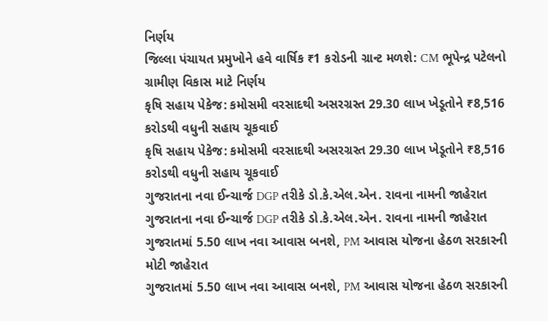નિર્ણય
જિલ્લા પંચાયત પ્રમુખોને હવે વાર્ષિક ₹1 કરોડની ગ્રાન્ટ મળશે: CM ભૂપેન્દ્ર પટેલનો ગ્રામીણ વિકાસ માટે નિર્ણય
કૃષિ સહાય પેકેજ: કમોસમી વરસાદથી અસરગ્રસ્ત 29.30 લાખ ખેડૂતોને ₹8,516 કરોડથી વધુની સહાય ચૂકવાઈ
કૃષિ સહાય પેકેજ: કમોસમી વરસાદથી અસરગ્રસ્ત 29.30 લાખ ખેડૂતોને ₹8,516 કરોડથી વધુની સહાય ચૂકવાઈ
ગુજરાતના નવા ઈન્ચાર્જ DGP તરીકે ડો.કે.એલ.એન. રાવના નામની જાહેરાત
ગુજરાતના નવા ઈન્ચાર્જ DGP તરીકે ડો.કે.એલ.એન. રાવના નામની જાહેરાત
ગુજરાતમાં 5.50 લાખ નવા આવાસ બનશે, PM આવાસ યોજના હેઠળ સરકારની મોટી જાહેરાત
ગુજરાતમાં 5.50 લાખ નવા આવાસ બનશે, PM આવાસ યોજના હેઠળ સરકારની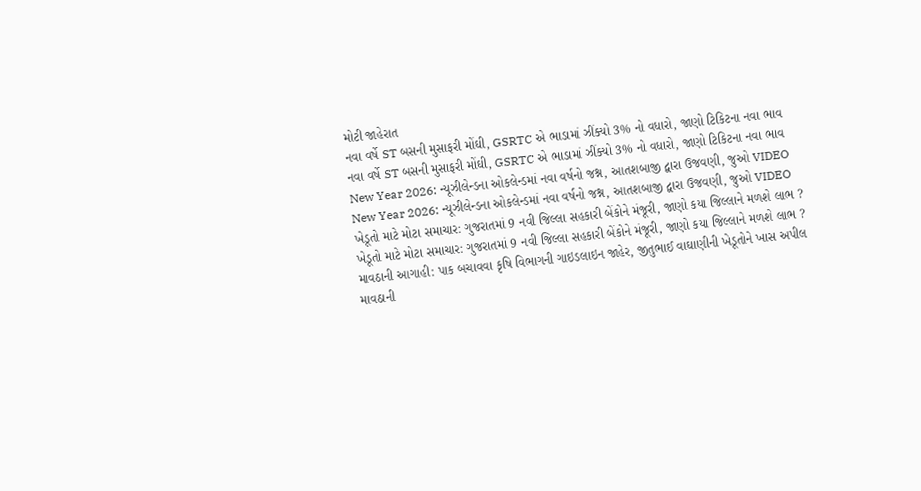મોટી જાહેરાત
નવા વર્ષે ST બસની મુસાફરી મોંઘી, GSRTC એ ભાડામાં ઝીંક્યો 3% નો વધારો, જાણો ટિકિટના નવા ભાવ
નવા વર્ષે ST બસની મુસાફરી મોંઘી, GSRTC એ ભાડામાં ઝીંક્યો 3% નો વધારો, જાણો ટિકિટના નવા ભાવ
New Year 2026: ન્યૂઝીલેન્ડના ઓકલેન્ડમાં નવા વર્ષનો જશ્ન, આતશબાજી દ્વારા ઉજવણી, જુઓ VIDEO
New Year 2026: ન્યૂઝીલેન્ડના ઓકલેન્ડમાં નવા વર્ષનો જશ્ન, આતશબાજી દ્વારા ઉજવણી, જુઓ VIDEO
ખેડૂતો માટે મોટા સમાચાર: ગુજરાતમાં 9 નવી જિલ્લા સહકારી બેંકોને મંજૂરી, જાણો કયા જિલ્લાને મળશે લાભ ?
ખેડૂતો માટે મોટા સમાચાર: ગુજરાતમાં 9 નવી જિલ્લા સહકારી બેંકોને મંજૂરી, જાણો કયા જિલ્લાને મળશે લાભ ?
માવઠાની આગાહી: પાક બચાવવા કૃષિ વિભાગની ગાઇડલાઇન જાહેર, જીતુભાઈ વાઘાણીની ખેડૂતોને ખાસ અપીલ
માવઠાની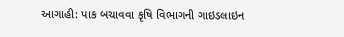આગાહી: પાક બચાવવા કૃષિ વિભાગની ગાઇડલાઇન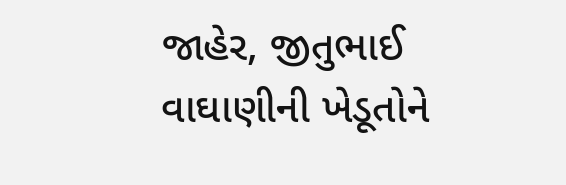જાહેર, જીતુભાઈ વાઘાણીની ખેડૂતોને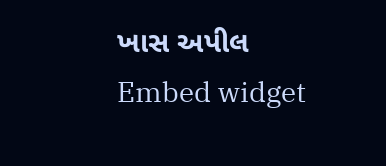ખાસ અપીલ
Embed widget